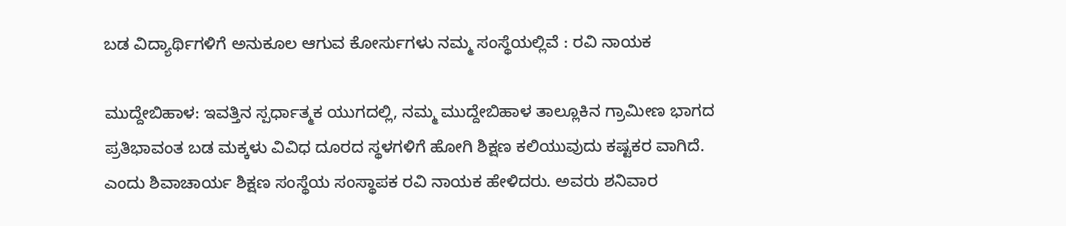ಬಡ ವಿದ್ಯಾರ್ಥಿಗಳಿಗೆ ಅನುಕೂಲ ಆಗುವ ಕೋರ್ಸುಗಳು ನಮ್ಮ ಸಂಸ್ಥೆಯಲ್ಲಿವೆ : ರವಿ ನಾಯಕ

ಮುದ್ದೇಬಿಹಾಳ: ಇವತ್ತಿನ ಸ್ಪರ್ಧಾತ್ಮಕ ಯುಗದಲ್ಲಿ, ನಮ್ಮ ಮುದ್ದೇಬಿಹಾಳ ತಾಲ್ಲೂಕಿನ ಗ್ರಾಮೀಣ ಭಾಗದ ಪ್ರತಿಭಾವಂತ ಬಡ ಮಕ್ಕಳು ವಿವಿಧ ದೂರದ ಸ್ಥಳಗಳಿಗೆ ಹೋಗಿ ಶಿಕ್ಷಣ ಕಲಿಯುವುದು ಕಷ್ಟಕರ ವಾಗಿದೆ. ಎಂದು ಶಿವಾಚಾರ್ಯ ಶಿಕ್ಷಣ ಸಂಸ್ಥೆಯ ಸಂಸ್ಥಾಪಕ ರವಿ ನಾಯಕ ಹೇಳಿದರು. ಅವರು ಶನಿವಾರ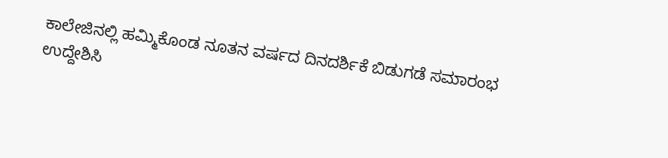ಕಾಲೇಜಿನಲ್ಲಿ ಹಮ್ಮಿಕೊಂಡ ನೂತನ ವರ್ಷದ ದಿನದರ್ಶಿಕೆ ಬಿಡುಗಡೆ ಸಮಾರಂಭ ಉದ್ದೇಶಿಸಿ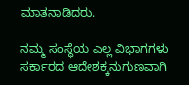ಮಾತನಾಡಿದರು.

ನಮ್ಮ ಸಂಸ್ಥೆಯ ಎಲ್ಲ ವಿಭಾಗಗಳು ಸರ್ಕಾರದ ಆದೇಶಕ್ಕನುಗುಣವಾಗಿ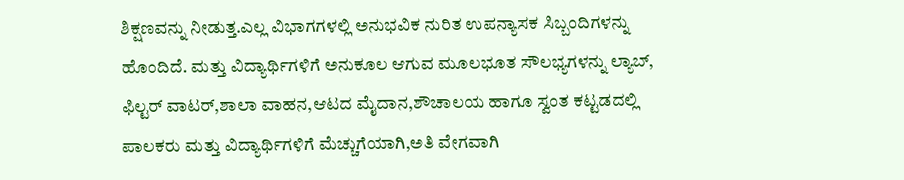ಶಿಕ್ಷಣವನ್ನು ನೀಡುತ್ತ.ಎಲ್ಲ ವಿಭಾಗಗಳಲ್ಲಿ ಅನುಭವಿಕ ನುರಿತ ಉಪನ್ಯಾಸಕ ಸಿಬ್ಬಂದಿಗಳನ್ನು ಹೊಂದಿದೆ. ಮತ್ತು ವಿದ್ಯಾರ್ಥಿಗಳಿಗೆ ಅನುಕೂಲ ಆಗುವ ಮೂಲಭೂತ ಸೌಲಭ್ಯಗಳನ್ನು ಲ್ಯಾಬ್, ಫಿಲ್ಟರ್ ವಾಟರ್,ಶಾಲಾ ವಾಹನ,ಆಟದ ಮೈದಾನ,ಶೌಚಾಲಯ ಹಾಗೂ ಸ್ವಂತ ಕಟ್ಟಡದಲ್ಲಿ ಪಾಲಕರು ಮತ್ತು ವಿದ್ಯಾರ್ಥಿಗಳಿಗೆ ಮೆಚ್ಚುಗೆಯಾಗಿ,ಅತಿ ವೇಗವಾಗಿ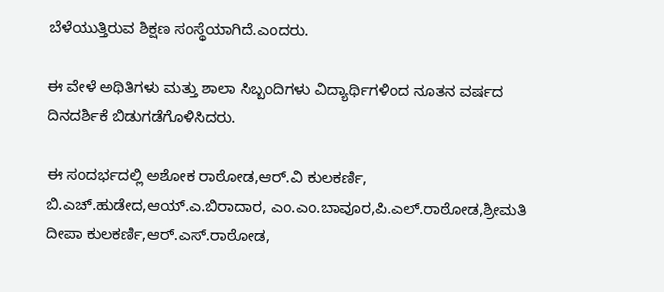ಬೆಳೆಯುತ್ತಿರುವ ಶಿಕ್ಷಣ ಸಂಸ್ಥೆಯಾಗಿದೆ.ಎಂದರು.

ಈ ವೇಳೆ ಅಥಿತಿಗಳು ಮತ್ತು ಶಾಲಾ ಸಿಬ್ಬಂದಿಗಳು ವಿದ್ಯಾರ್ಥಿಗಳಿಂದ ನೂತನ ವರ್ಷದ ದಿನದರ್ಶಿಕೆ ಬಿಡುಗಡೆಗೊಳಿಸಿದರು.

ಈ ಸಂದರ್ಭದಲ್ಲಿ ಅಶೋಕ ರಾಠೋಡ,ಆರ್.ವಿ ಕುಲಕರ್ಣಿ, ಬಿ.ಎಚ್.ಹುಡೇದ,ಆಯ್.ಎ.ಬಿರಾದಾರ, ಎಂ.ಎಂ.ಬಾವೂರ,ಪಿ.ಎಲ್.ರಾಠೋಡ,ಶ್ರೀಮತಿ ದೀಪಾ ಕುಲಕರ್ಣಿ,ಆರ್.ಎಸ್.ರಾಠೋಡ,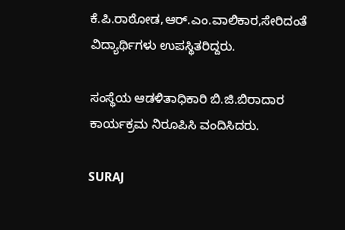ಕೆ.ಪಿ.ರಾಠೋಡ,ಆರ್.ಎಂ.ವಾಲಿಕಾರ,ಸೇರಿದಂತೆ ವಿದ್ಯಾರ್ಥಿಗಳು ಉಪಸ್ಥಿತರಿದ್ದರು.

ಸಂಸ್ಥೆಯ ಆಡಳಿತಾಧಿಕಾರಿ ಬಿ.ಜಿ.ಬಿರಾದಾರ ಕಾರ್ಯಕ್ರಮ ನಿರೂಪಿಸಿ ವಂದಿಸಿದರು.

SURAJ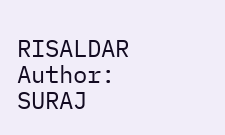RISALDAR
Author: SURAJ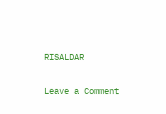RISALDAR

Leave a Comment